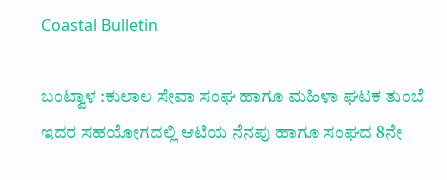Coastal Bulletin

ಬಂಟ್ವಾಳ :ಕುಲಾಲ ಸೇವಾ ಸಂಘ ಹಾಗೂ ಮಹಿಳಾ ಘಟಕ ತುಂಬೆ ಇದರ ಸಹಯೋಗದಲ್ಲಿ ಆಟಿಯ ನೆನಪು ಹಾಗೂ ಸಂಘದ 8ನೇ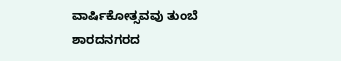ವಾರ್ಷಿಕೋತ್ಸವವು ತುಂಬೆ ಶಾರದನಗರದ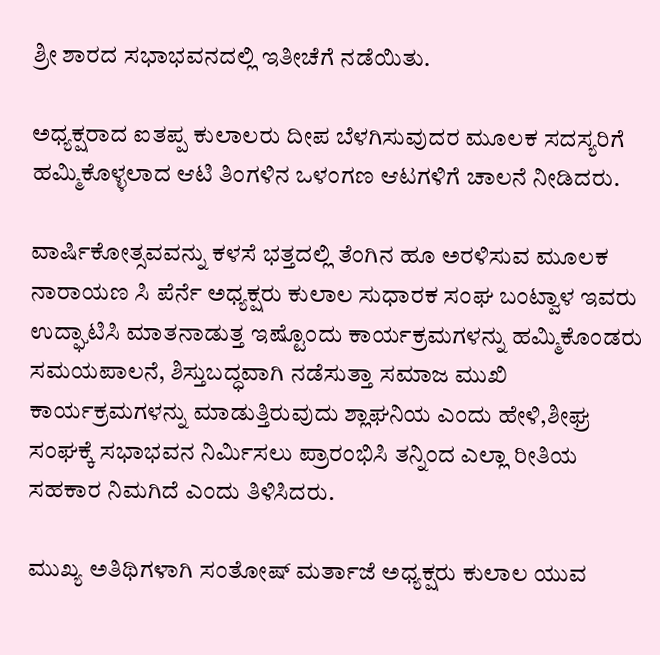ಶ್ರೀ ಶಾರದ ಸಭಾಭವನದಲ್ಲಿ ಇತೀಚೆಗೆ ನಡೆಯಿತು.

ಅಧ್ಯಕ್ಷರಾದ ಐತಪ್ಪ ಕುಲಾಲರು ದೀಪ ಬೆಳಗಿಸುವುದರ ಮೂಲಕ ಸದಸ್ಯರಿಗೆ ಹಮ್ಮಿಕೊಳ್ಳಲಾದ ಆಟಿ ತಿಂಗಳಿನ ಒಳಂಗಣ ಆಟಗಳಿಗೆ ಚಾಲನೆ ನೀಡಿದರು.

ವಾರ್ಷಿಕೋತ್ಸವವನ್ನು ಕಳಸೆ ಭತ್ತದಲ್ಲಿ ತೆಂಗಿನ ಹೂ ಅರಳಿಸುವ ಮೂಲಕ ನಾರಾಯಣ ಸಿ ಪೆರ್ನೆ ಅಧ್ಯಕ್ಷರು ಕುಲಾಲ ಸುಧಾರಕ ಸಂಘ ಬಂಟ್ವಾಳ ಇವರು ಉದ್ಘಾಟಿಸಿ ಮಾತನಾಡುತ್ತ ಇಷ್ಟೊಂದು ಕಾರ್ಯಕ್ರಮಗಳನ್ನು ಹಮ್ಮಿಕೊಂಡರು ಸಮಯಪಾಲನೆ, ಶಿಸ್ತುಬದ್ಧವಾಗಿ ನಡೆಸುತ್ತಾ ಸಮಾಜ ಮುಖಿ ಕಾರ್ಯಕ್ರಮಗಳನ್ನು ಮಾಡುತ್ತಿರುವುದು ಶ್ಲಾಘನಿಯ ಎಂದು ಹೇಳಿ,ಶೀಘ್ರ ಸಂಘಕ್ಕೆ ಸಭಾಭವನ ನಿರ್ಮಿಸಲು ಪ್ರಾರಂಭಿಸಿ ತನ್ನಿಂದ ಎಲ್ಲಾ ರೀತಿಯ ಸಹಕಾರ ನಿಮಗಿದೆ ಎಂದು ತಿಳಿಸಿದರು.

ಮುಖ್ಯ ಅತಿಥಿಗಳಾಗಿ ಸಂತೋಷ್ ಮರ್ತಾಜೆ ಅಧ್ಯಕ್ಷರು ಕುಲಾಲ ಯುವ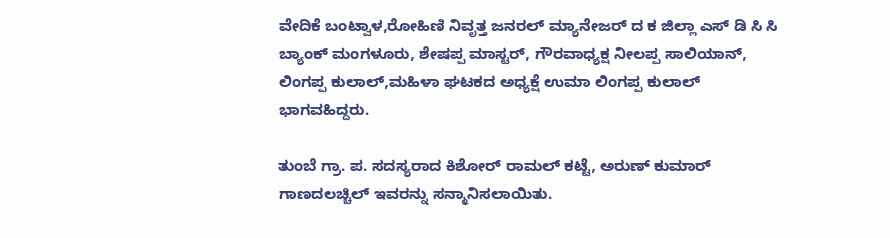ವೇದಿಕೆ ಬಂಟ್ವಾಳ,ರೋಹಿಣಿ ನಿವೃತ್ತ ಜನರಲ್ ಮ್ಯಾನೇಜರ್ ದ ಕ ಜಿಲ್ಲಾ ಎಸ್ ಡಿ ಸಿ ಸಿ ಬ್ಯಾಂಕ್ ಮಂಗಳೂರು, ಶೇಷಪ್ಪ ಮಾಸ್ಟರ್, ಗೌರವಾಧ್ಯಕ್ಷ ನೀಲಪ್ಪ ಸಾಲಿಯಾನ್, ಲಿಂಗಪ್ಪ ಕುಲಾಲ್,ಮಹಿಳಾ ಘಟಕದ ಅಧ್ಯಕ್ಷೆ ಉಮಾ ಲಿಂಗಪ್ಪ ಕುಲಾಲ್ ಭಾಗವಹಿದ್ದರು.

ತುಂಬೆ ಗ್ರಾ. ಪ. ಸದಸ್ಯರಾದ ಕಿಶೋರ್ ರಾಮಲ್ ಕಟ್ಟೆ, ಅರುಣ್ ಕುಮಾರ್ ಗಾಣದಲಚ್ಚಿಲ್ ಇವರನ್ನು ಸನ್ಮಾನಿಸಲಾಯಿತು.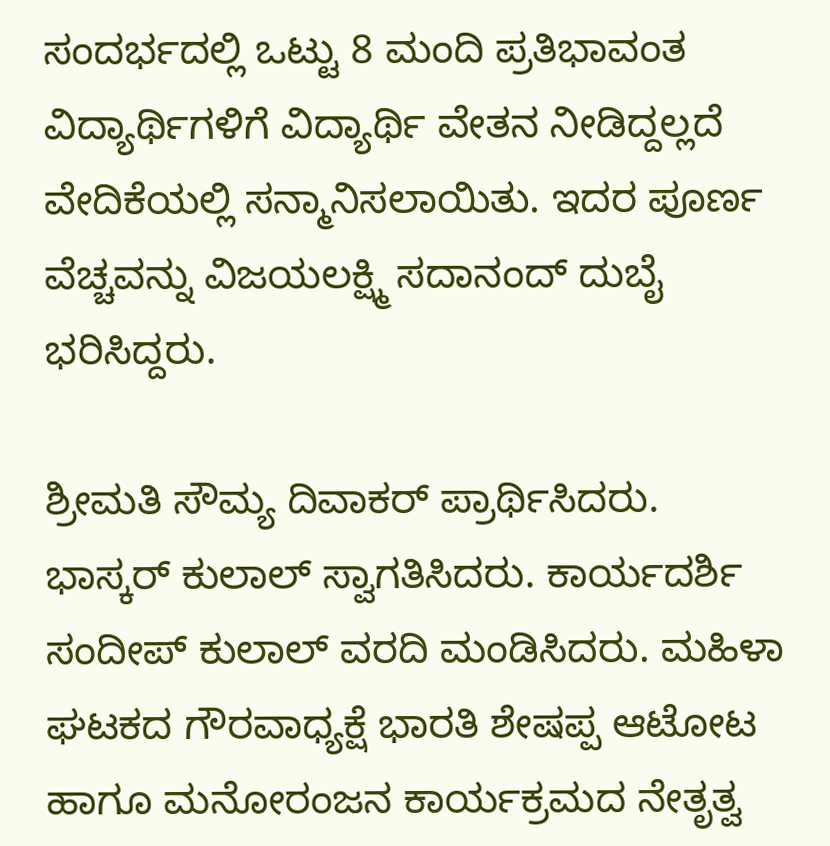ಸಂದರ್ಭದಲ್ಲಿ ಒಟ್ಟು 8 ಮಂದಿ ಪ್ರತಿಭಾವಂತ ವಿದ್ಯಾರ್ಥಿಗಳಿಗೆ ವಿದ್ಯಾರ್ಥಿ ವೇತನ ನೀಡಿದ್ದಲ್ಲದೆ ವೇದಿಕೆಯಲ್ಲಿ ಸನ್ಮಾನಿಸಲಾಯಿತು. ಇದರ ಪೂರ್ಣ ವೆಚ್ಚವನ್ನು ವಿಜಯಲಕ್ಷ್ಮಿ ಸದಾನಂದ್ ದುಬೈ ಭರಿಸಿದ್ದರು.

ಶ್ರೀಮತಿ ಸೌಮ್ಯ ದಿವಾಕರ್ ಪ್ರಾರ್ಥಿಸಿದರು. ಭಾಸ್ಕರ್ ಕುಲಾಲ್ ಸ್ವಾಗತಿಸಿದರು. ಕಾರ್ಯದರ್ಶಿ ಸಂದೀಪ್ ಕುಲಾಲ್ ವರದಿ ಮಂಡಿಸಿದರು. ಮಹಿಳಾ ಘಟಕದ ಗೌರವಾಧ್ಯಕ್ಷೆ ಭಾರತಿ ಶೇಷಪ್ಪ ಆಟೋಟ ಹಾಗೂ ಮನೋರಂಜನ ಕಾರ್ಯಕ್ರಮದ ನೇತೃತ್ವ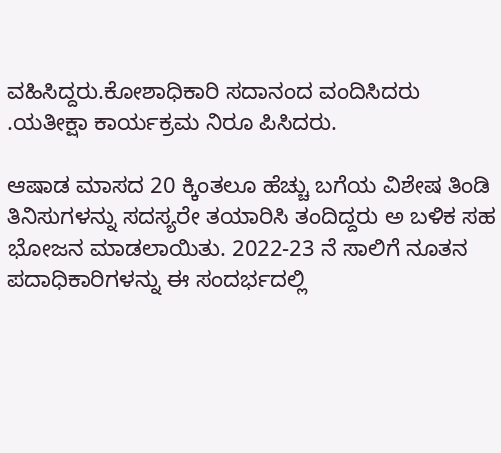ವಹಿಸಿದ್ದರು.ಕೋಶಾಧಿಕಾರಿ ಸದಾನಂದ ವಂದಿಸಿದರು .ಯತೀಕ್ಷಾ ಕಾರ್ಯಕ್ರಮ ನಿರೂ ಪಿಸಿದರು.

ಆಷಾಡ ಮಾಸದ 20 ಕ್ಕಿಂತಲೂ ಹೆಚ್ಚು ಬಗೆಯ ವಿಶೇಷ ತಿಂಡಿ ತಿನಿಸುಗಳನ್ನು ಸದಸ್ಯರೇ ತಯಾರಿಸಿ ತಂದಿದ್ದರು ಅ ಬಳಿಕ ಸಹ ಭೋಜನ ಮಾಡಲಾಯಿತು. 2022-23 ನೆ ಸಾಲಿಗೆ ನೂತನ ಪದಾಧಿಕಾರಿಗಳನ್ನು ಈ ಸಂದರ್ಭದಲ್ಲಿ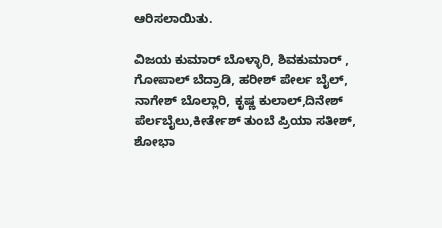ಆರಿಸಲಾಯಿತು.

ವಿಜಯ ಕುಮಾರ್ ಬೊಳ್ಳಾರಿ, ಶಿವಕುಮಾರ್ , ಗೋಪಾಲ್ ಬೆದ್ರಾಡಿ, ಹರೀಶ್ ಪೇರ್ಲ ಬೈಲ್, ನಾಗೇಶ್ ಬೊಲ್ಲಾರಿ, ಕೃಷ್ಣ ಕುಲಾಲ್,ದಿನೇಶ್ ಪೆರ್ಲಬೈಲು,ಕೀರ್ತೇಶ್ ತುಂಬೆ ಪ್ರಿಯಾ ಸತೀಶ್, ಶೋಭಾ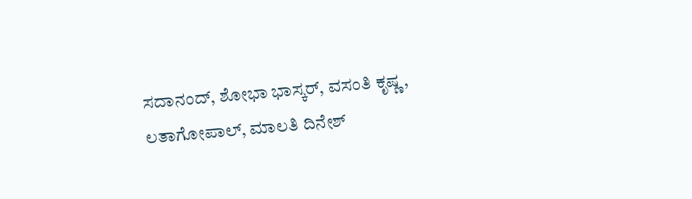ಸದಾನಂದ್, ಶೋಭಾ ಭಾಸ್ಕರ್, ವಸಂತಿ ಕೃಷ್ಣ, ಲತಾಗೋಪಾಲ್, ಮಾಲತಿ ದಿನೇಶ್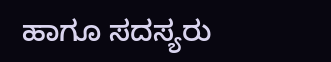ಹಾಗೂ ಸದಸ್ಯರು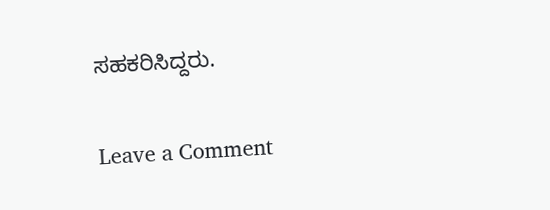ಸಹಕರಿಸಿದ್ದರು.

Leave a Comment